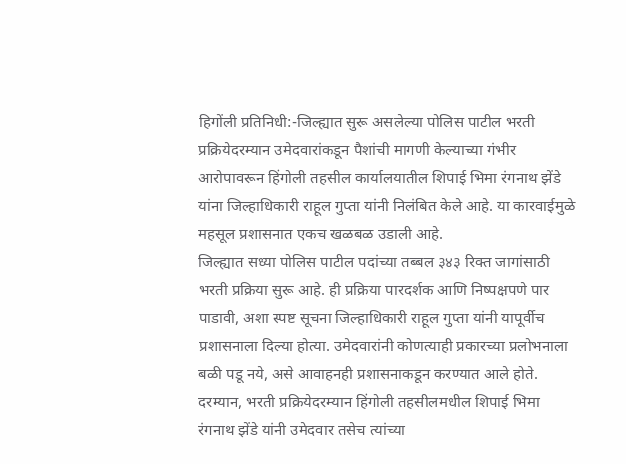हिगोंली प्रतिनिधी:-जिल्ह्यात सुरू असलेल्या पोलिस पाटील भरती प्रक्रियेदरम्यान उमेदवारांकडून पैशांची मागणी केल्याच्या गंभीर आरोपावरून हिंगोली तहसील कार्यालयातील शिपाई भिमा रंगनाथ झेंडे यांना जिल्हाधिकारी राहूल गुप्ता यांनी निलंबित केले आहे. या कारवाईमुळे महसूल प्रशासनात एकच खळबळ उडाली आहे.
जिल्ह्यात सध्या पोलिस पाटील पदांच्या तब्बल ३४३ रिक्त जागांसाठी भरती प्रक्रिया सुरू आहे. ही प्रक्रिया पारदर्शक आणि निष्पक्षपणे पार पाडावी, अशा स्पष्ट सूचना जिल्हाधिकारी राहूल गुप्ता यांनी यापूर्वीच प्रशासनाला दिल्या होत्या. उमेदवारांनी कोणत्याही प्रकारच्या प्रलोभनाला बळी पडू नये, असे आवाहनही प्रशासनाकडून करण्यात आले होते.
दरम्यान, भरती प्रक्रियेदरम्यान हिंगोली तहसीलमधील शिपाई भिमा रंगनाथ झेंडे यांनी उमेदवार तसेच त्यांच्या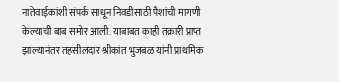नातेवाईकांशी संपर्क साधून निवडीसाठी पैशांची मागणी केल्याची बाब समोर आली. याबाबत काही तक्रारी प्राप्त झाल्यानंतर तहसीलदार श्रीकांत भुजबळ यांनी प्राथमिक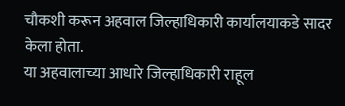चौकशी करून अहवाल जिल्हाधिकारी कार्यालयाकडे सादर केला होता.
या अहवालाच्या आधारे जिल्हाधिकारी राहूल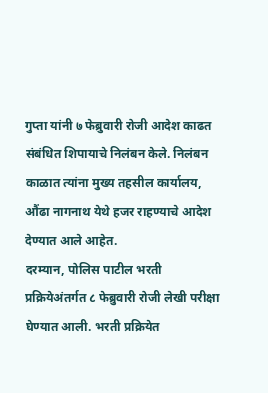गुप्ता यांनी ७ फेब्रुवारी रोजी आदेश काढत संबंधित शिपायाचे निलंबन केले. निलंबन काळात त्यांना मुख्य तहसील कार्यालय, औंढा नागनाथ येथे हजर राहण्याचे आदेश देण्यात आले आहेत.
दरम्यान, पोलिस पाटील भरती प्रक्रियेअंतर्गत ८ फेब्रुवारी रोजी लेखी परीक्षा घेण्यात आली. भरती प्रक्रियेत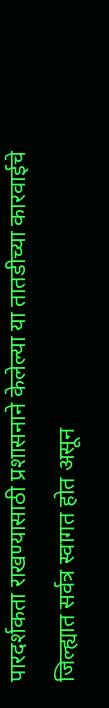पारदर्शकता राखण्यासाठी प्रशासनाने केलेल्या या तातडीच्या कारवाईचे जिल्ह्यात सर्वत्र स्वागत होत असून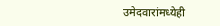उमेदवारांमध्येही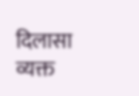दिलासा व्यक्त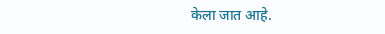केला जात आहे.